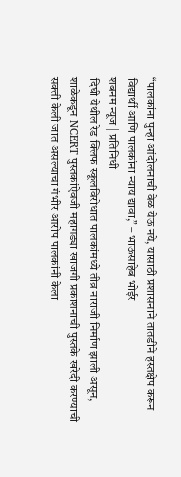“पालकांना पुन्हा आंदोलनाची वेळ येऊ नये, यासाठी प्रशासनाने तातडीने हस्तक्षेप करून विद्यार्थी आणि पालकांना न्याय द्यावा,” – भाऊसाहेब भोईर
शबनम न्यूज | प्रतिनिधी
दिघी येथील रेड क्लिफ स्कूलविरोधात पालकांमध्ये तीव्र नाराजी निर्माण झाली असून, शाळेकडून NCERT पुस्तकांऐवजी महागड्या खाजगी प्रकाशनाची पुस्तके खरेदी करण्याची सक्ती केली जात असल्याचा गंभीर आरोप पालकांनी केला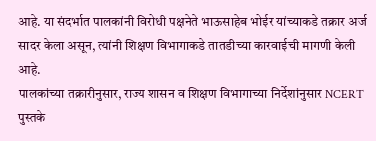आहे. या संदर्भात पालकांनी विरोधी पक्षनेते भाऊसाहेब भोईर यांच्याकडे तक्रार अर्ज सादर केला असून, त्यांनी शिक्षण विभागाकडे तातडीच्या कारवाईची मागणी केली आहे.
पालकांच्या तक्रारीनुसार, राज्य शासन व शिक्षण विभागाच्या निर्देशांनुसार NCERT पुस्तके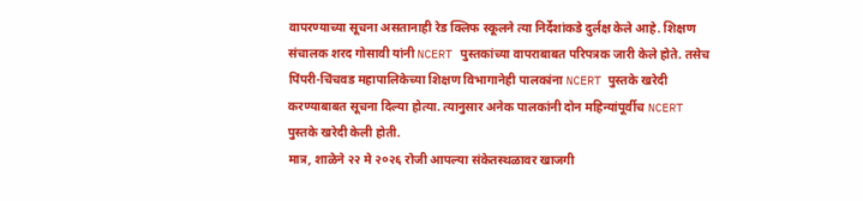वापरण्याच्या सूचना असतानाही रेड क्लिफ स्कूलने त्या निर्देशांकडे दुर्लक्ष केले आहे. शिक्षण संचालक शरद गोसावी यांनी NCERT पुस्तकांच्या वापराबाबत परिपत्रक जारी केले होते. तसेच पिंपरी-चिंचवड महापालिकेच्या शिक्षण विभागानेही पालकांना NCERT पुस्तके खरेदी करण्याबाबत सूचना दिल्या होत्या. त्यानुसार अनेक पालकांनी दोन महिन्यांपूर्वीच NCERT पुस्तके खरेदी केली होती.
मात्र, शाळेने २२ मे २०२६ रोजी आपल्या संकेतस्थळावर खाजगी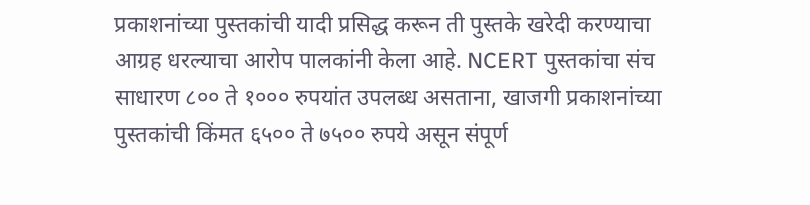प्रकाशनांच्या पुस्तकांची यादी प्रसिद्ध करून ती पुस्तके खरेदी करण्याचा आग्रह धरल्याचा आरोप पालकांनी केला आहे. NCERT पुस्तकांचा संच साधारण ८०० ते १००० रुपयांत उपलब्ध असताना, खाजगी प्रकाशनांच्या पुस्तकांची किंमत ६५०० ते ७५०० रुपये असून संपूर्ण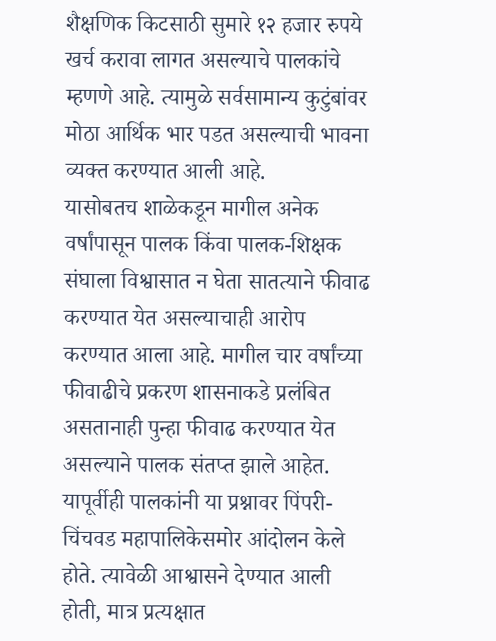शैक्षणिक किटसाठी सुमारे १२ हजार रुपये खर्च करावा लागत असल्याचे पालकांचे म्हणणे आहे. त्यामुळे सर्वसामान्य कुटुंबांवर मोठा आर्थिक भार पडत असल्याची भावना व्यक्त करण्यात आली आहे.
यासोबतच शाळेकडून मागील अनेक वर्षांपासून पालक किंवा पालक-शिक्षक संघाला विश्वासात न घेता सातत्याने फीवाढ करण्यात येत असल्याचाही आरोप करण्यात आला आहे. मागील चार वर्षांच्या फीवाढीचे प्रकरण शासनाकडे प्रलंबित असतानाही पुन्हा फीवाढ करण्यात येत असल्याने पालक संतप्त झाले आहेत.
यापूर्वीही पालकांनी या प्रश्नावर पिंपरी-चिंचवड महापालिकेसमोर आंदोलन केले होते. त्यावेळी आश्वासने देण्यात आली होती, मात्र प्रत्यक्षात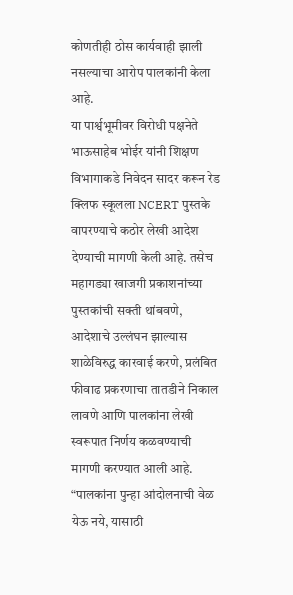कोणतीही ठोस कार्यवाही झाली नसल्याचा आरोप पालकांनी केला आहे.
या पार्श्वभूमीवर विरोधी पक्षनेते भाऊसाहेब भोईर यांनी शिक्षण विभागाकडे निवेदन सादर करून रेड क्लिफ स्कूलला NCERT पुस्तके वापरण्याचे कठोर लेखी आदेश देण्याची मागणी केली आहे. तसेच महागड्या खाजगी प्रकाशनांच्या पुस्तकांची सक्ती थांबवणे, आदेशाचे उल्लंघन झाल्यास शाळेविरुद्ध कारवाई करणे, प्रलंबित फीवाढ प्रकरणाचा तातडीने निकाल लावणे आणि पालकांना लेखी स्वरूपात निर्णय कळवण्याची मागणी करण्यात आली आहे.
“पालकांना पुन्हा आंदोलनाची वेळ येऊ नये, यासाठी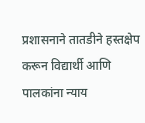प्रशासनाने तातडीने हस्तक्षेप करून विद्यार्थी आणि पालकांना न्याय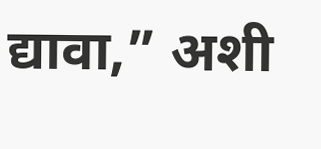द्यावा,” अशी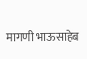मागणी भाऊसाहेब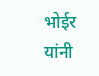भोईर यांनी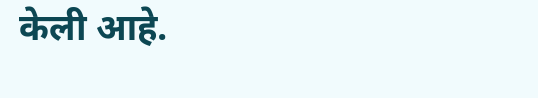केली आहे.